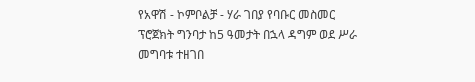የአዋሽ - ኮምቦልቻ - ሃራ ገበያ የባቡር መስመር ፕሮጀክት ግንባታ ከ5 ዓመታት በኋላ ዳግም ወደ ሥራ መግባቱ ተዘገበ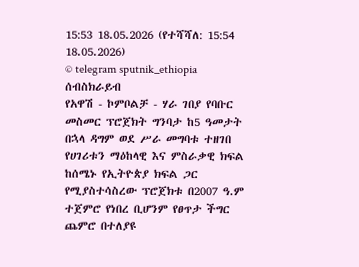15:53 18.05.2026 (የተሻሻለ: 15:54 18.05.2026)
© telegram sputnik_ethiopia
ሰብስክራይብ
የአዋሽ - ኮምቦልቻ - ሃራ ገበያ የባቡር መስመር ፕሮጀክት ግንባታ ከ5 ዓመታት በኋላ ዳግም ወደ ሥራ መግባቱ ተዘገበ
የሀገሪቱን ማዕከላዊ እና ምስራቃዊ ክፍል ከሰሜኑ የኢትዮጵያ ክፍል ጋር የሚያስተሳስረው ፕሮጀክቱ በ2007 ዓ.ም ተጀምሮ የነበረ ቢሆንም የፀጥታ ችግር ጨምሮ በተለያዩ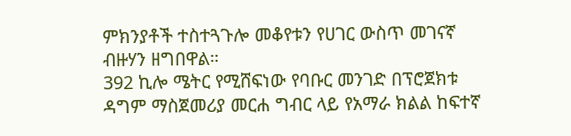ምክንያቶች ተስተጓጉሎ መቆየቱን የሀገር ውስጥ መገናኛ ብዙሃን ዘግበዋል።
392 ኪሎ ሜትር የሚሸፍነው የባቡር መንገድ በፕሮጀክቱ ዳግም ማስጀመሪያ መርሐ ግብር ላይ የአማራ ክልል ከፍተኛ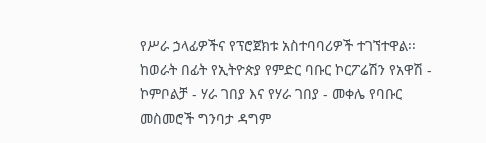የሥራ ኃላፊዎችና የፕሮጀክቱ አስተባባሪዎች ተገኘተዋል፡፡
ከወራት በፊት የኢትዮጵያ የምድር ባቡር ኮርፖሬሽን የአዋሽ - ኮምቦልቻ - ሃራ ገበያ እና የሃራ ገበያ - መቀሌ የባቡር መስመሮች ግንባታ ዳግም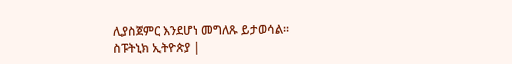ሊያስጀምር እንደሆነ መግለጹ ይታወሳል፡፡
ስፑትኒክ ኢትዮጵያ |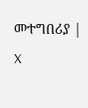መተግበሪያ | X